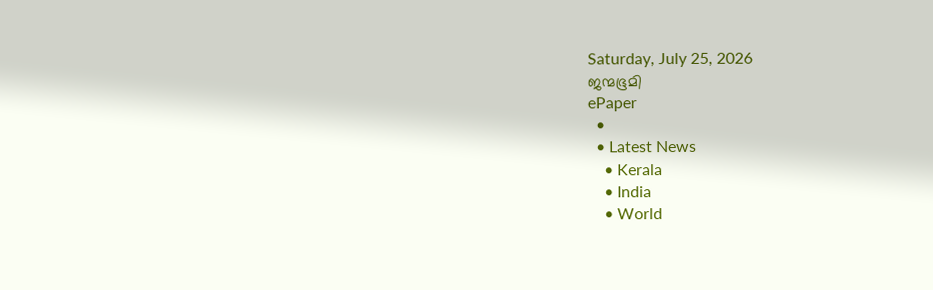Saturday, July 25, 2026
ജന്മഭൂമി
ePaper
  •
  • Latest News
    • Kerala
    • India
    • World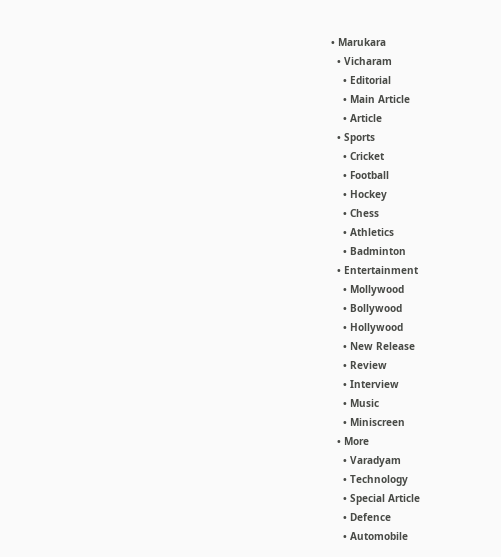• Marukara
  • Vicharam
    • Editorial
    • Main Article
    • Article
  • Sports
    • Cricket
    • Football
    • Hockey
    • Chess
    • Athletics
    • Badminton
  • Entertainment
    • Mollywood
    • Bollywood
    • Hollywood
    • New Release
    • Review
    • Interview
    • Music
    • Miniscreen
  • More
    • Varadyam
    • Technology
    • Special Article
    • Defence
    • Automobile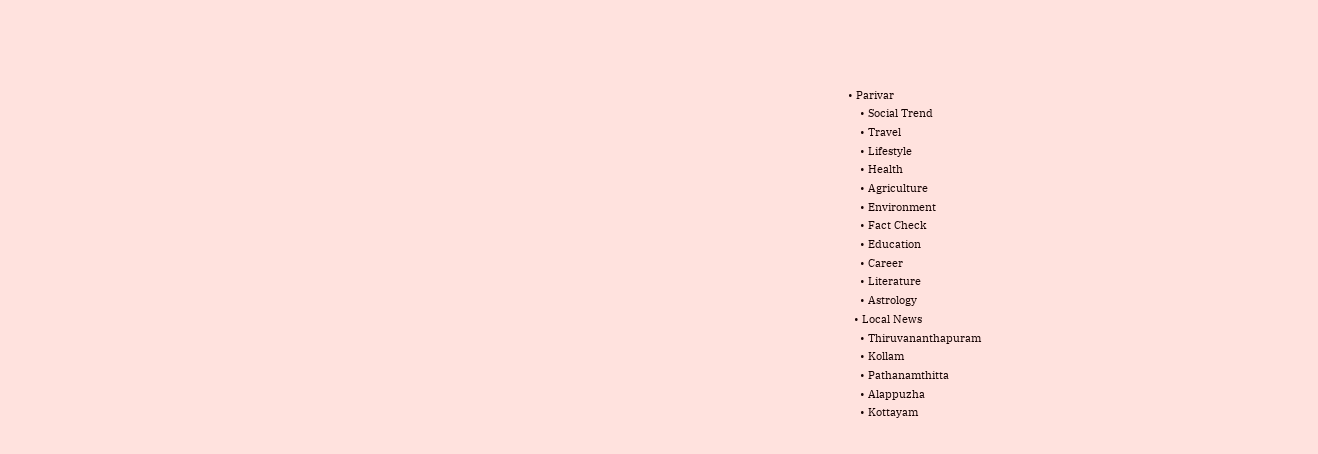• Parivar
    • Social Trend
    • Travel
    • Lifestyle
    • Health
    • Agriculture
    • Environment
    • Fact Check
    • Education
    • Career
    • Literature
    • Astrology
  • Local News
    • Thiruvananthapuram
    • Kollam
    • Pathanamthitta
    • Alappuzha
    • Kottayam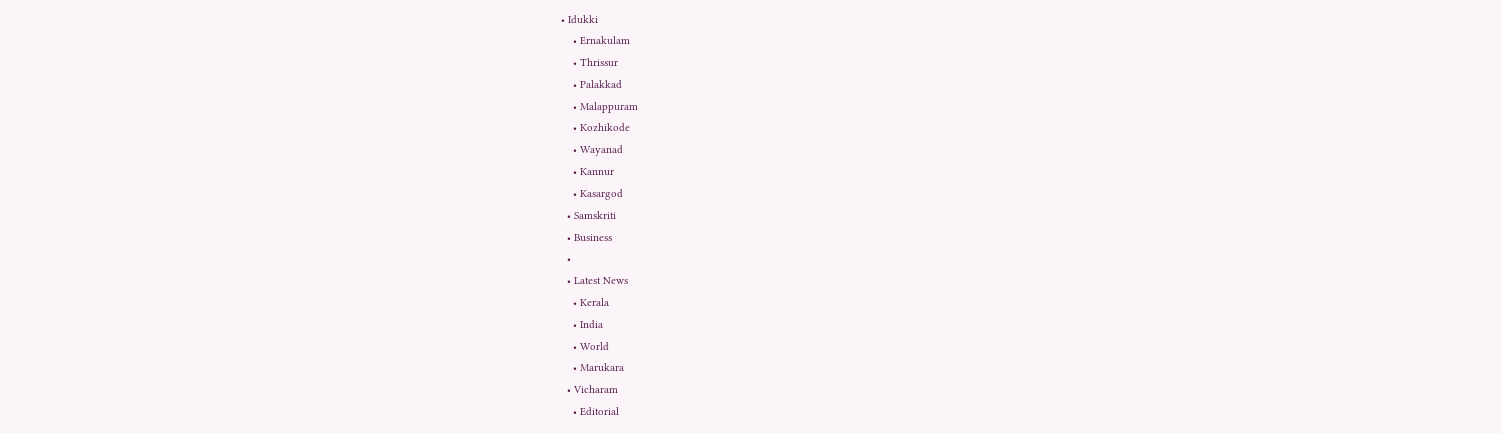• Idukki
    • Ernakulam
    • Thrissur
    • Palakkad
    • Malappuram
    • Kozhikode
    • Wayanad
    • Kannur
    • Kasargod
  • Samskriti
  • Business
  •
  • Latest News
    • Kerala
    • India
    • World
    • Marukara
  • Vicharam
    • Editorial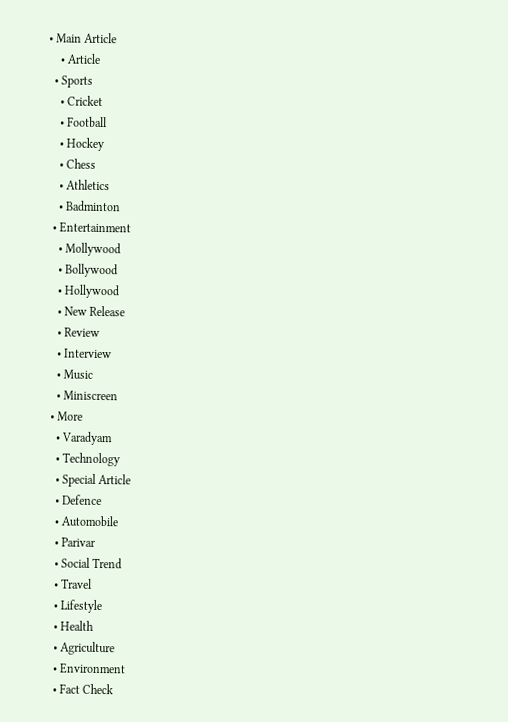• Main Article
    • Article
  • Sports
    • Cricket
    • Football
    • Hockey
    • Chess
    • Athletics
    • Badminton
  • Entertainment
    • Mollywood
    • Bollywood
    • Hollywood
    • New Release
    • Review
    • Interview
    • Music
    • Miniscreen
  • More
    • Varadyam
    • Technology
    • Special Article
    • Defence
    • Automobile
    • Parivar
    • Social Trend
    • Travel
    • Lifestyle
    • Health
    • Agriculture
    • Environment
    • Fact Check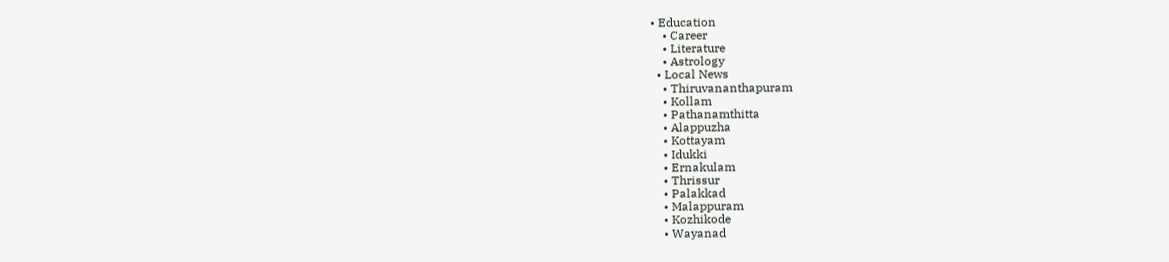• Education
    • Career
    • Literature
    • Astrology
  • Local News
    • Thiruvananthapuram
    • Kollam
    • Pathanamthitta
    • Alappuzha
    • Kottayam
    • Idukki
    • Ernakulam
    • Thrissur
    • Palakkad
    • Malappuram
    • Kozhikode
    • Wayanad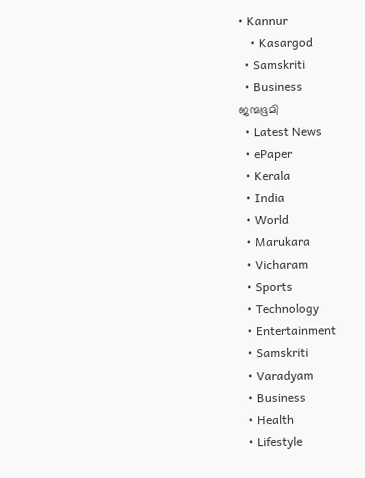• Kannur
    • Kasargod
  • Samskriti
  • Business
ജന്മഭൂമി
  • Latest News
  • ePaper
  • Kerala
  • India
  • World
  • Marukara
  • Vicharam
  • Sports
  • Technology
  • Entertainment
  • Samskriti
  • Varadyam
  • Business
  • Health
  • Lifestyle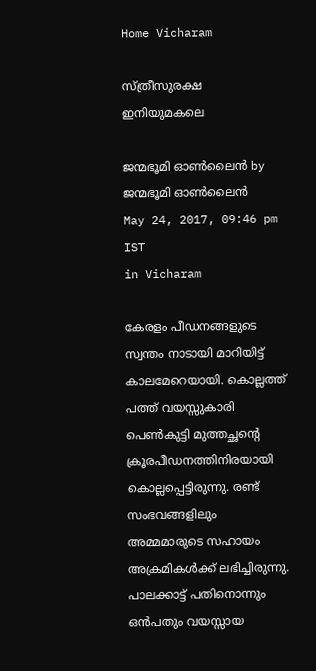Home Vicharam

സ്ത്രീസുരക്ഷ ഇനിയുമകലെ

ജന്മഭൂമി ഓണ്‍ലൈന്‍ by ജന്മഭൂമി ഓണ്‍ലൈന്‍
May 24, 2017, 09:46 pm IST
in Vicharam

കേരളം പീഡനങ്ങളുടെ സ്വന്തം നാടായി മാറിയിട്ട് കാലമേറെയായി. കൊല്ലത്ത് പത്ത് വയസ്സുകാരി പെണ്‍കുട്ടി മുത്തച്ഛന്റെ ക്രൂരപീഡനത്തിനിരയായി കൊല്ലപ്പെട്ടിരുന്നു. രണ്ട് സംഭവങ്ങളിലും അമ്മമാരുടെ സഹായം അക്രമികള്‍ക്ക് ലഭിച്ചിരുന്നു. പാലക്കാട്ട് പതിനൊന്നും ഒന്‍പതും വയസ്സായ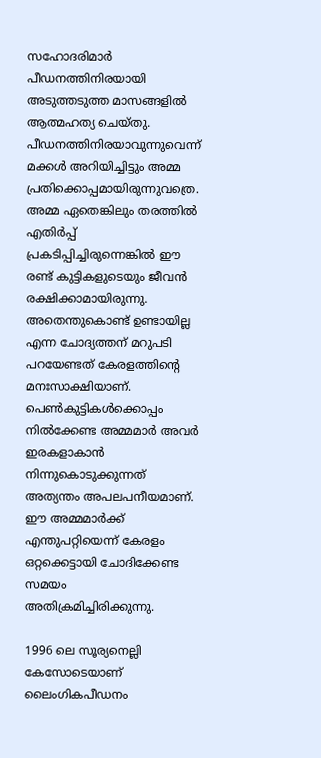സഹോദരിമാര്‍ പീഡനത്തിനിരയായി അടുത്തടുത്ത മാസങ്ങളില്‍ ആത്മഹത്യ ചെയ്തു. പീഡനത്തിനിരയാവുന്നുവെന്ന് മക്കള്‍ അറിയിച്ചിട്ടും അമ്മ പ്രതിക്കൊപ്പമായിരുന്നുവത്രെ. അമ്മ ഏതെങ്കിലും തരത്തില്‍ എതിര്‍പ്പ് പ്രകടിപ്പിച്ചിരുന്നെങ്കില്‍ ഈ രണ്ട് കുട്ടികളുടെയും ജീവന്‍ രക്ഷിക്കാമായിരുന്നു. അതെന്തുകൊണ്ട് ഉണ്ടായില്ല എന്ന ചോദ്യത്തന് മറുപടി പറയേണ്ടത് കേരളത്തിന്റെ മനഃസാക്ഷിയാണ്. പെണ്‍കുട്ടികള്‍ക്കൊപ്പം നില്‍ക്കേണ്ട അമ്മമാര്‍ അവര്‍ ഇരകളാകാന്‍ നിന്നുകൊടുക്കുന്നത് അത്യന്തം അപലപനീയമാണ്. ഈ അമ്മമാര്‍ക്ക് എന്തുപറ്റിയെന്ന് കേരളം ഒറ്റക്കെട്ടായി ചോദിക്കേണ്ട സമയം അതിക്രമിച്ചിരിക്കുന്നു.

1996 ലെ സൂര്യനെല്ലി കേസോടെയാണ് ലൈംഗികപീഡനം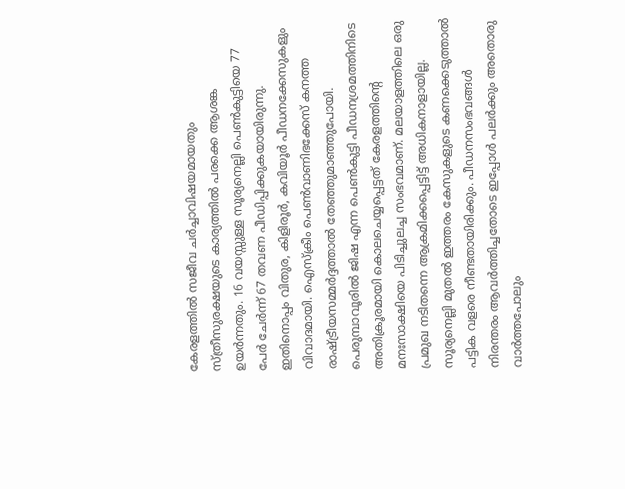കേരളത്തില്‍ സജീവ ചര്‍ച്ചാവിഷയമായതും സ്ത്രീസുരക്ഷയുടെ കാര്യത്തില്‍ പരക്കെ ആശങ്ക ഉയര്‍ന്നതും. 16 വയസ്സുള്ള സൂര്യനെല്ലി പെണ്‍കുട്ടിയെ 77 പേര്‍ ചേര്‍ന്ന് 67 തവണ പീഡിപ്പിക്കുകയായിരുന്നു. ഇതിനൊപ്പം വിതുര, കിളിരൂര്‍, കവിയൂര്‍ പീഡനക്കേസുകളും വിവാദമായി. ഐസ്‌ക്രീം പെണ്‍വാണിഭക്കേസ് കനത്ത രാഷ്‌ട്രീയസമ്മര്‍ദ്ദത്താല്‍ തേഞ്ഞുമാഞ്ഞുപോയി. പെരുമ്പാവൂരില്‍ ജിഷ എന്ന പെണ്‍കുട്ടി പീഡനശ്രമത്തിനിടെ അതിക്രൂരമായി കൊലചെയ്യപ്പെട്ടത് കേരളത്തിന്റെ മനഃസാക്ഷിയെ പിടിച്ചുലച്ച സംഭവമാണ്. മലയാളത്തിലെ ഒരു പ്രമുഖ നടിതന്നെ ആക്രമിക്കപ്പെട്ടിട്ട് അധികനാളായില്ല. സൂര്യനെല്ലി മുതല്‍ ഇത്തരം കേസുകളുടെ കണക്കെടുത്താല്‍ പട്ടിക വളരെ നീണ്ടതായിരിക്കും. പീഡനസംഭവങ്ങള്‍ നിരന്തരം ആവര്‍ത്തിച്ചതോടെ ഇപ്പോള്‍ പലര്‍ക്കും അതൊരു വാര്‍ത്തപോലും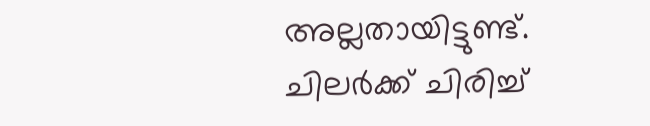അല്ലതായിട്ടുണ്ട്. ചിലര്‍ക്ക് ചിരിച്ച്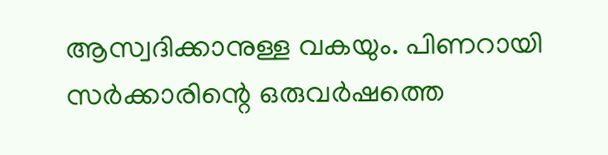ആസ്വദിക്കാനുള്ള വകയും. പിണറായി സര്‍ക്കാരിന്റെ ഒരുവര്‍ഷത്തെ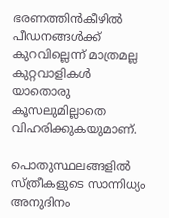ഭരണത്തിന്‍കീഴില്‍ പീഡനങ്ങള്‍ക്ക് കുറവില്ലെന്ന് മാത്രമല്ല കുറ്റവാളികള്‍ യാതൊരു കൂസലുമില്ലാതെ വിഹരിക്കുകയുമാണ്.

പൊതുസ്ഥലങ്ങളില്‍ സ്ത്രീകളുടെ സാന്നിധ്യം അനുദിനം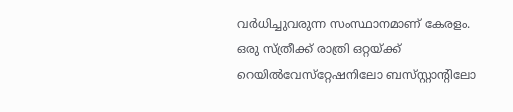വര്‍ധിച്ചുവരുന്ന സംസ്ഥാനമാണ് കേരളം. ഒരു സ്ത്രീക്ക് രാത്രി ഒറ്റയ്‌ക്ക് റെയില്‍വേസ്‌റ്റേഷനിലോ ബസ്‌സ്റ്റാന്റിലോ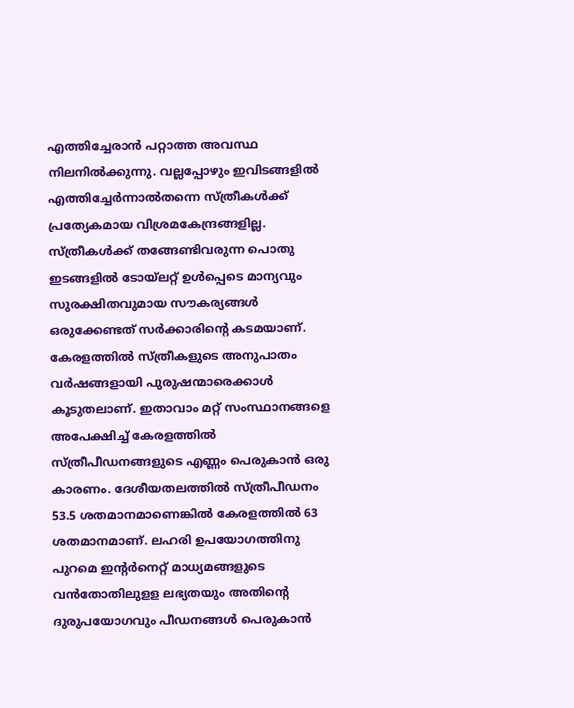എത്തിച്ചേരാന്‍ പറ്റാത്ത അവസ്ഥ നിലനില്‍ക്കുന്നു. വല്ലപ്പോഴും ഇവിടങ്ങളില്‍ എത്തിച്ചേര്‍ന്നാല്‍തന്നെ സ്ത്രീകള്‍ക്ക് പ്രത്യേകമായ വിശ്രമകേന്ദ്രങ്ങളില്ല. സ്ത്രീകള്‍ക്ക് തങ്ങേണ്ടിവരുന്ന പൊതു ഇടങ്ങളില്‍ ടോയ്‌ലറ്റ് ഉള്‍പ്പെടെ മാന്യവും സുരക്ഷിതവുമായ സൗകര്യങ്ങള്‍ ഒരുക്കേണ്ടത് സര്‍ക്കാരിന്റെ കടമയാണ്. കേരളത്തില്‍ സ്ത്രീകളുടെ അനുപാതം വര്‍ഷങ്ങളായി പുരുഷന്മാരെക്കാള്‍ കൂടുതലാണ്. ഇതാവാം മറ്റ് സംസ്ഥാനങ്ങളെ അപേക്ഷിച്ച് കേരളത്തില്‍ സ്ത്രീപീഡനങ്ങളുടെ എണ്ണം പെരുകാന്‍ ഒരു കാരണം. ദേശീയതലത്തില്‍ സ്ത്രീപീഡനം 53.5 ശതമാനമാണെങ്കില്‍ കേരളത്തില്‍ 63 ശതമാനമാണ്. ലഹരി ഉപയോഗത്തിനു പുറമെ ഇന്റര്‍നെറ്റ് മാധ്യമങ്ങളുടെ വന്‍തോതിലുളള ലഭ്യതയും അതിന്റെ ദുരുപയോഗവും പീഡനങ്ങള്‍ പെരുകാന്‍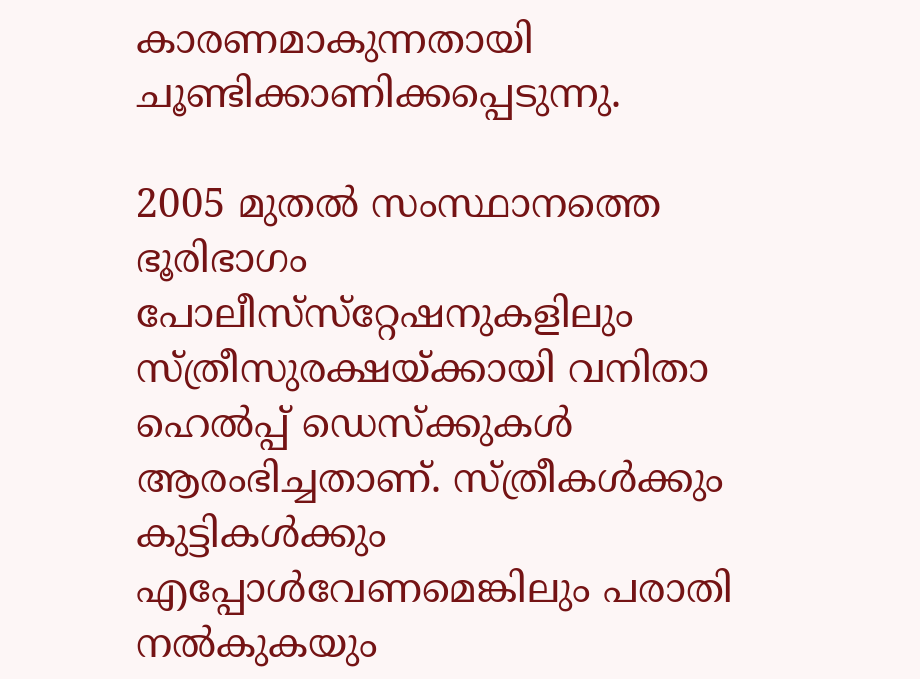കാരണമാകുന്നതായി ചൂണ്ടിക്കാണിക്കപ്പെടുന്നു.

2005 മുതല്‍ സംസ്ഥാനത്തെ ഭൂരിഭാഗം പോലീസ്‌സ്‌റ്റേഷനുകളിലും സ്ത്രീസുരക്ഷയ്‌ക്കായി വനിതാ ഹെല്‍പ്പ് ഡെസ്‌ക്കുകള്‍ ആരംഭിച്ചതാണ്. സ്ത്രീകള്‍ക്കും കുട്ടികള്‍ക്കും എപ്പോള്‍വേണമെങ്കിലും പരാതി നല്‍കുകയും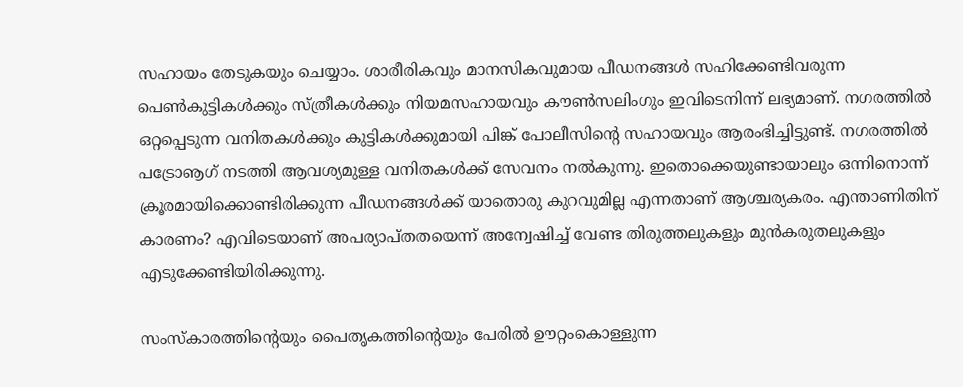സഹായം തേടുകയും ചെയ്യാം. ശാരീരികവും മാനസികവുമായ പീഡനങ്ങള്‍ സഹിക്കേണ്ടിവരുന്ന പെണ്‍കുട്ടികള്‍ക്കും സ്ത്രീകള്‍ക്കും നിയമസഹായവും കൗണ്‍സലിംഗും ഇവിടെനിന്ന് ലഭ്യമാണ്. നഗരത്തില്‍ ഒറ്റപ്പെടുന്ന വനിതകള്‍ക്കും കുട്ടികള്‍ക്കുമായി പിങ്ക് പോലീസിന്റെ സഹായവും ആരംഭിച്ചിട്ടുണ്ട്. നഗരത്തില്‍ പട്രോൡഗ് നടത്തി ആവശ്യമുള്ള വനിതകള്‍ക്ക് സേവനം നല്‍കുന്നു. ഇതൊക്കെയുണ്ടായാലും ഒന്നിനൊന്ന് ക്രൂരമായിക്കൊണ്ടിരിക്കുന്ന പീഡനങ്ങള്‍ക്ക് യാതൊരു കുറവുമില്ല എന്നതാണ് ആശ്ചര്യകരം. എന്താണിതിന് കാരണം? എവിടെയാണ് അപര്യാപ്തതയെന്ന് അന്വേഷിച്ച് വേണ്ട തിരുത്തലുകളും മുന്‍കരുതലുകളും എടുക്കേണ്ടിയിരിക്കുന്നു.

സംസ്‌കാരത്തിന്റെയും പൈതൃകത്തിന്റെയും പേരില്‍ ഊറ്റംകൊള്ളുന്ന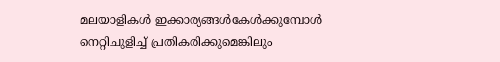മലയാളികള്‍ ഇക്കാര്യങ്ങള്‍കേള്‍ക്കുമ്പോള്‍ നെറ്റിചുളിച്ച് പ്രതികരിക്കുമെങ്കിലും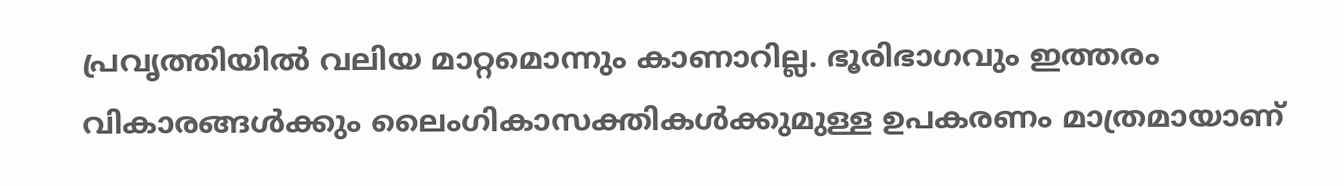പ്രവൃത്തിയില്‍ വലിയ മാറ്റമൊന്നും കാണാറില്ല. ഭൂരിഭാഗവും ഇത്തരം വികാരങ്ങള്‍ക്കും ലൈംഗികാസക്തികള്‍ക്കുമുള്ള ഉപകരണം മാത്രമായാണ്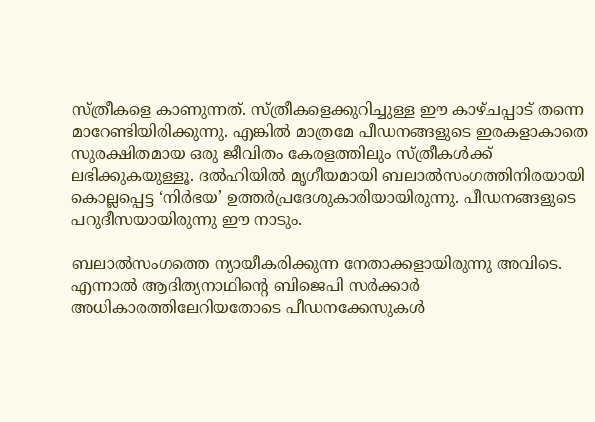സ്ത്രീകളെ കാണുന്നത്. സ്ത്രീകളെക്കുറിച്ചുള്ള ഈ കാഴ്ചപ്പാട് തന്നെ മാറേണ്ടിയിരിക്കുന്നു. എങ്കില്‍ മാത്രമേ പീഡനങ്ങളുടെ ഇരകളാകാതെ സുരക്ഷിതമായ ഒരു ജീവിതം കേരളത്തിലും സ്ത്രീകള്‍ക്ക് ലഭിക്കുകയുള്ളൂ. ദല്‍ഹിയില്‍ മൃഗീയമായി ബലാല്‍സംഗത്തിനിരയായി കൊല്ലപ്പെട്ട ‘നിര്‍ഭയ’ ഉത്തര്‍പ്രദേശുകാരിയായിരുന്നു. പീഡനങ്ങളുടെ പറുദീസയായിരുന്നു ഈ നാടും.

ബലാല്‍സംഗത്തെ ന്യായീകരിക്കുന്ന നേതാക്കളായിരുന്നു അവിടെ. എന്നാല്‍ ആദിത്യനാഥിന്റെ ബിജെപി സര്‍ക്കാര്‍ അധികാരത്തിലേറിയതോടെ പീഡനക്കേസുകള്‍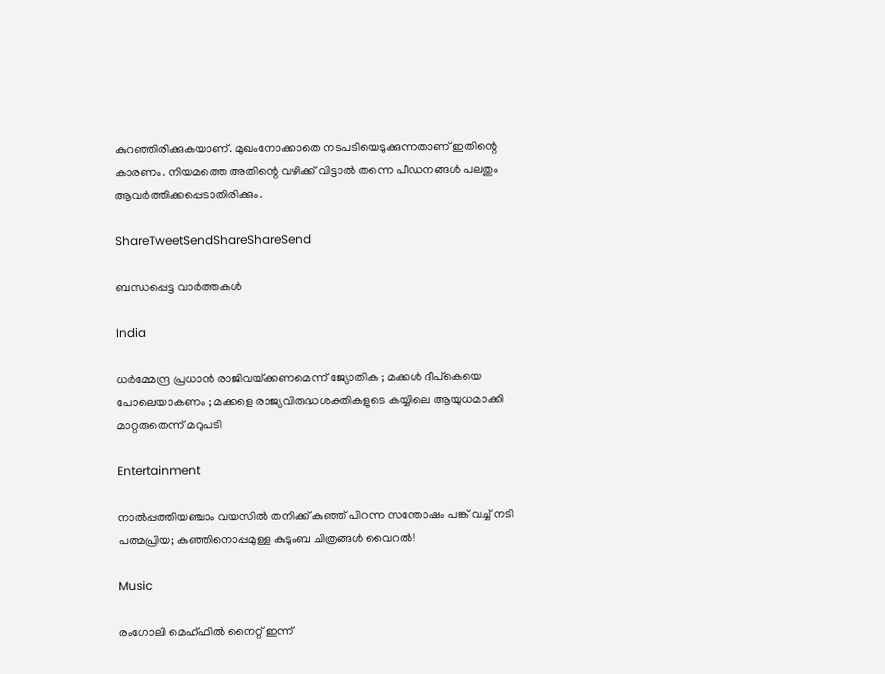കുറഞ്ഞിരിക്കുകയാണ്. മുഖംനോക്കാതെ നടപടിയെടുക്കുന്നതാണ് ഇതിന്റെ കാരണം. നിയമത്തെ അതിന്റെ വഴിക്ക് വിട്ടാല്‍ തന്നെ പീഡനങ്ങള്‍ പലതും ആവര്‍ത്തിക്കപ്പെടാതിരിക്കും.

ShareTweetSendShareShareSend

ബന്ധപ്പെട്ട വാര്‍ത്തകള്‍

India

ധർമ്മേന്ദ്ര പ്രധാൻ രാജിവയ്‌ക്കണമെന്ന് ജ്യോതിക ; മക്കൾ ദീപ്കെയെ പോലെയാകണം ; മക്കളെ രാജ്യവിരുദ്ധശക്തികളുടെ കയ്യിലെ ആയുധമാക്കി മാറ്റരുതെന്ന് മറുപടി

Entertainment

നാൽപ്പത്തിയഞ്ചാം വയസിൽ തനിക്ക് കുഞ്ഞ് പിറന്ന സന്തോഷം പങ്ക് വച്ച് നടി പത്മപ്രിയ; കുഞ്ഞിനൊപ്പമുള്ള കുടുംബ ചിത്രങ്ങൾ വൈറൽ!

Music

രംഗോലി മെഹ്ഫിൽ നൈറ്റ് ഇന്ന്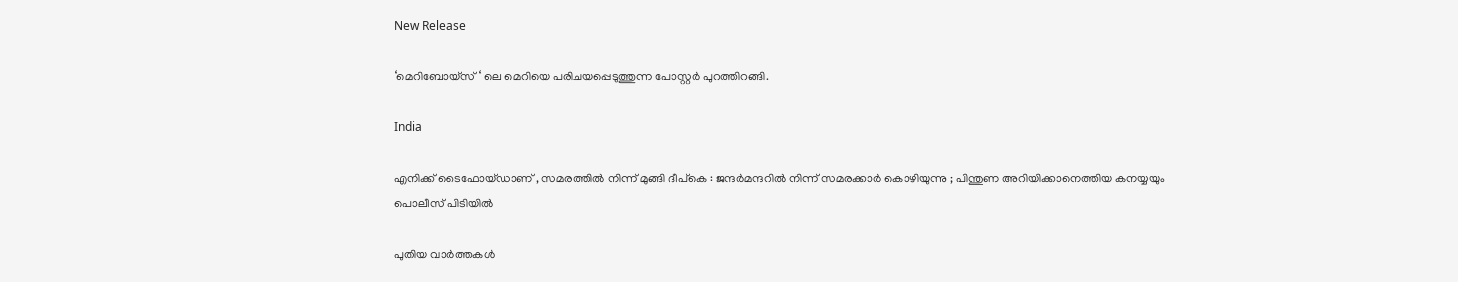New Release

‘മെറിബോയ്സ് ‘ ലെ മെറിയെ പരിചയപ്പെടുത്തുന്ന പോസ്റ്റർ പുറത്തിറങ്ങി.

India

എനിക്ക് ടൈഫോയ്ഡാണ് , സമരത്തിൽ നിന്ന് മുങ്ങി ദീപ്കെ : ജന്ദർമന്ദറിൽ നിന്ന് സമരക്കാർ കൊഴിയുന്നു ; പിന്തുണ അറിയിക്കാനെത്തിയ കനയ്യയും പൊലീസ് പിടിയിൽ

പുതിയ വാര്‍ത്തകള്‍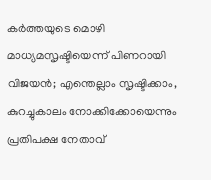കർത്തയുടെ മൊഴി മാധ്യമസൃഷ്ടിയെന്ന് പിണറായി വിജയൻ; എന്തെല്ലാം സൃഷ്ടിക്കാം, കുറച്ചുകാലം നോക്കിക്കോയെന്നും പ്രതിപക്ഷ നേതാവ്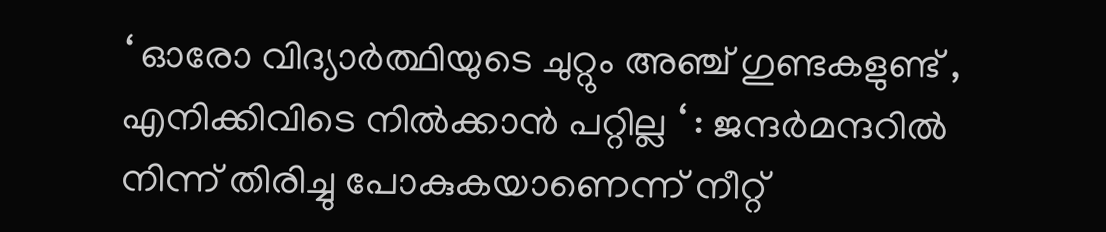‘ ഓരോ വിദ്യാർത്ഥിയുടെ ചുറ്റും അഞ്ച് ഗുണ്ടകളുണ്ട് , എനിക്കിവിടെ നിൽക്കാൻ പറ്റില്ല ‘ : ജന്ദർമന്ദറിൽ നിന്ന് തിരിച്ചു പോകുകയാണെന്ന് നീറ്റ്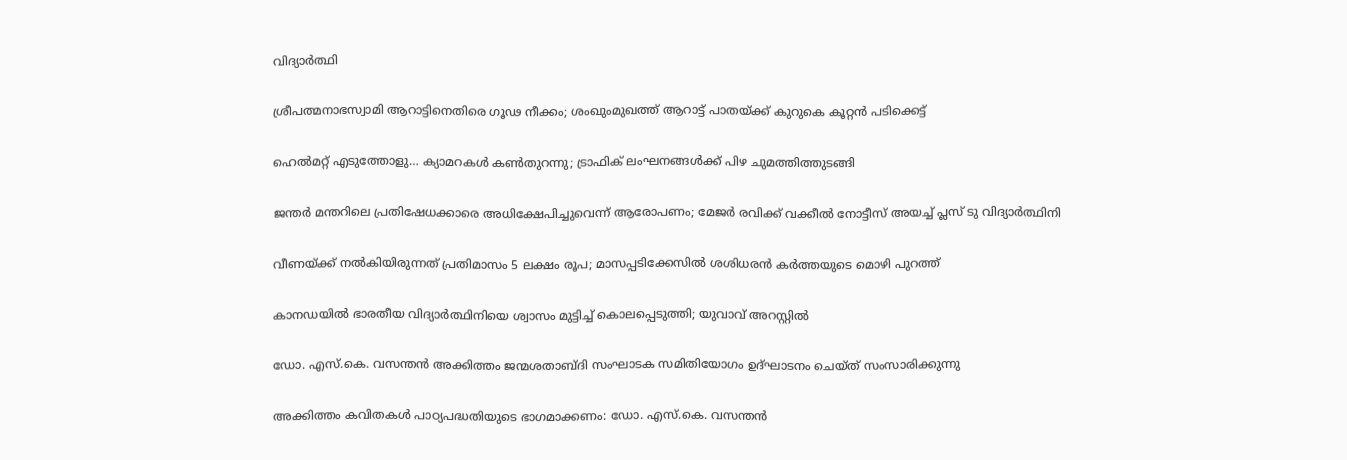വിദ്യാർത്ഥി

ശ്രീപത്മനാഭസ്വാമി ആറാട്ടിനെതിരെ ഗൂഢ നീക്കം; ശംഖുംമുഖത്ത് ആറാട്ട് പാതയ്‌ക്ക് കുറുകെ കൂറ്റന്‍ പടിക്കെട്ട്

ഹെല്‍മറ്റ് എടുത്തോളു… ക്യാമറകള്‍ കണ്‍തുറന്നു; ട്രാഫിക് ലംഘനങ്ങള്‍ക്ക് പിഴ ചുമത്തിത്തുടങ്ങി

ജന്തർ മന്തറിലെ പ്രതിഷേധക്കാരെ അധിക്ഷേപിച്ചുവെന്ന് ആരോപണം; മേജർ രവിക്ക് വക്കീൽ നോട്ടീസ് അയച്ച് പ്ലസ് ടു വിദ്യാർത്ഥിനി

വീണയ്‌ക്ക് നൽകിയിരുന്നത് പ്രതിമാസം 5 ലക്ഷം രൂപ; മാസപ്പടിക്കേസിൽ ശശിധരൻ കർത്തയുടെ മൊഴി പുറത്ത്

കാനഡയിൽ ഭാരതീയ വിദ്യാർത്ഥിനിയെ ശ്വാസം മുട്ടിച്ച് കൊലപ്പെടുത്തി; യുവാവ് അറസ്റ്റില്‍

ഡോ. എസ്.കെ. വസന്തന്‍ അക്കിത്തം ജന്മശതാബ്ദി സംഘാടക സമിതിയോഗം ഉദ്ഘാടനം ചെയ്ത് സംസാരിക്കുന്നു

അക്കിത്തം കവിതകള്‍ പാഠ്യപദ്ധതിയുടെ ഭാഗമാക്കണം: ഡോ. എസ്.കെ. വസന്തന്‍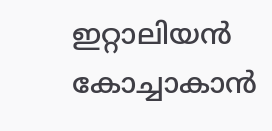ഇറ്റാലിയന്‍ കോച്ചാകാന്‍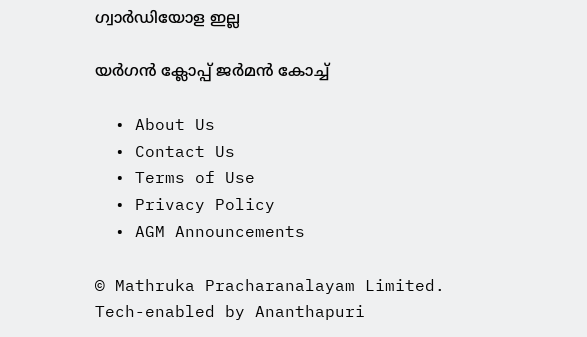ഗ്വാര്‍ഡിയോള ഇല്ല

യര്‍ഗന്‍ ക്ലോപ്പ് ജര്‍മന്‍ കോച്ച്

  • About Us
  • Contact Us
  • Terms of Use
  • Privacy Policy
  • AGM Announcements

© Mathruka Pracharanalayam Limited.
Tech-enabled by Ananthapuri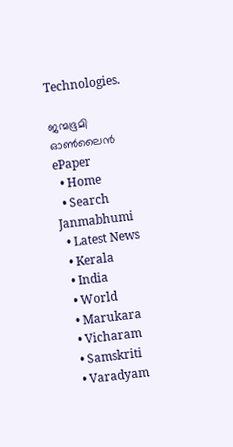Technologies.

ജന്മഭൂമി ഓണ്‍ലൈന്‍
ePaper
  • Home
  • Search Janmabhumi
  • Latest News
  • Kerala
  • India
  • World
  • Marukara
  • Vicharam
  • Samskriti
  • Varadyam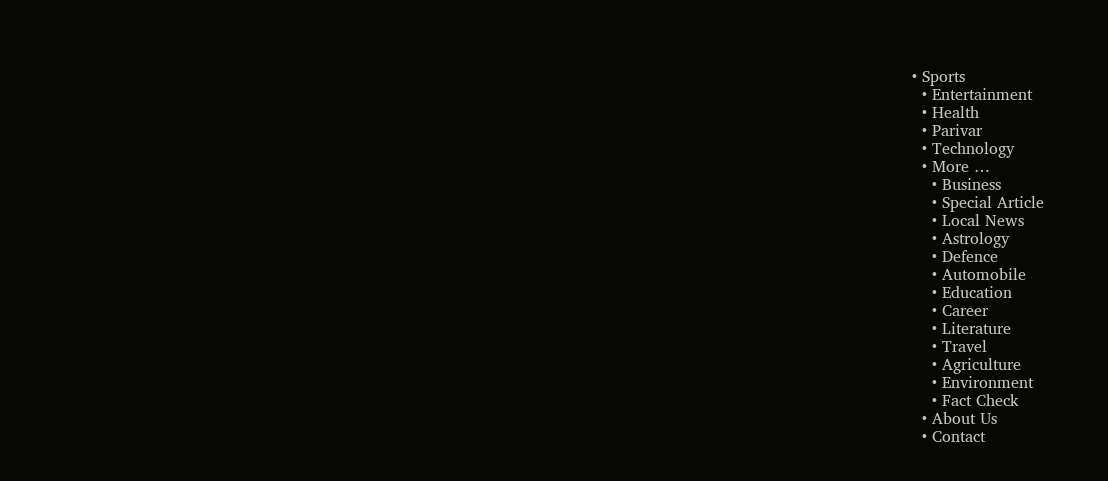• Sports
  • Entertainment
  • Health
  • Parivar
  • Technology
  • More …
    • Business
    • Special Article
    • Local News
    • Astrology
    • Defence
    • Automobile
    • Education
    • Career
    • Literature
    • Travel
    • Agriculture
    • Environment
    • Fact Check
  • About Us
  • Contact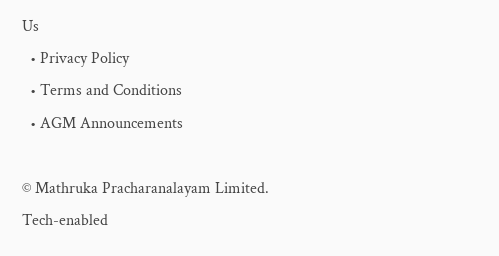Us
  • Privacy Policy
  • Terms and Conditions
  • AGM Announcements

© Mathruka Pracharanalayam Limited.
Tech-enabled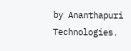by Ananthapuri Technologies.